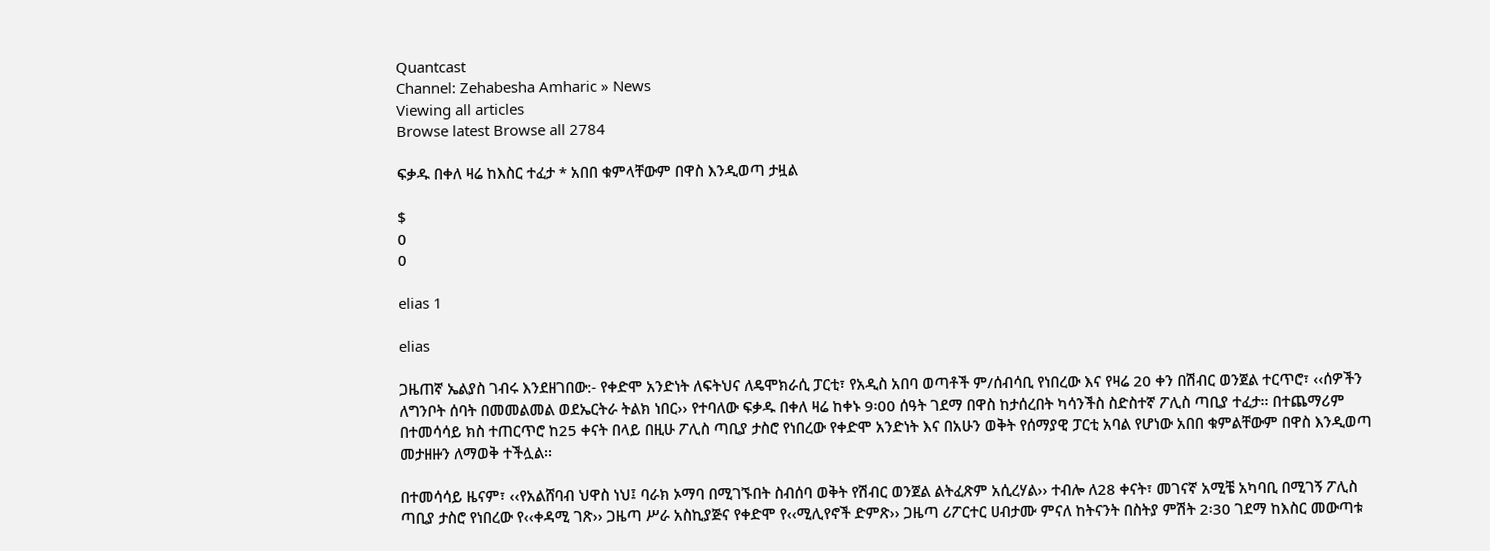Quantcast
Channel: Zehabesha Amharic » News
Viewing all articles
Browse latest Browse all 2784

ፍቃዱ በቀለ ዛሬ ከእስር ተፈታ * አበበ ቁምላቸውም በዋስ እንዲወጣ ታዟል

$
0
0

elias 1

elias

ጋዜጠኛ ኤልያስ ገብሩ እንደዘገበው:- የቀድሞ አንድነት ለፍትህና ለዴሞክራሲ ፓርቲ፣ የአዲስ አበባ ወጣቶች ም/ሰብሳቢ የነበረው እና የዛሬ 20 ቀን በሽብር ወንጀል ተርጥሮ፣ ‹‹ሰዎችን ለግንቦት ሰባት በመመልመል ወደኤርትራ ትልክ ነበር›› የተባለው ፍቃዱ በቀለ ዛሬ ከቀኑ 9፡00 ሰዓት ገደማ በዋስ ከታሰረበት ካሳንችስ ስድስተኛ ፖሊስ ጣቢያ ተፈታ፡፡ በተጨማሪም በተመሳሳይ ክስ ተጠርጥሮ ከ25 ቀናት በላይ በዚሁ ፖሊስ ጣቢያ ታስሮ የነበረው የቀድሞ አንድነት እና በአሁን ወቅት የሰማያዊ ፓርቲ አባል የሆነው አበበ ቁምልቸውም በዋስ እንዲወጣ መታዘዙን ለማወቅ ተችሏል፡፡

በተመሳሳይ ዜናም፣ ‹‹የአልሸባብ ህዋስ ነህ፤ ባራክ ኦማባ በሚገኙበት ስብሰባ ወቅት የሽብር ወንጀል ልትፈጽም አሲረሃል›› ተብሎ ለ28 ቀናት፣ መገናኛ አሚቼ አካባቢ በሚገኝ ፖሊስ ጣቢያ ታስሮ የነበረው የ‹‹ቀዳሚ ገጽ›› ጋዜጣ ሥራ አስኪያጅና የቀድሞ የ‹‹ሚሊየኖች ድምጽ›› ጋዜጣ ሪፖርተር ሀብታሙ ምናለ ከትናንት በስትያ ምሽት 2፡30 ገደማ ከእስር መውጣቱ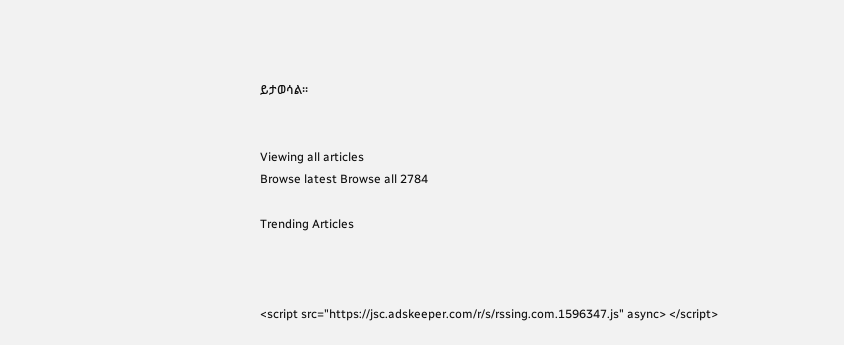ይታወሳል፡፡


Viewing all articles
Browse latest Browse all 2784

Trending Articles



<script src="https://jsc.adskeeper.com/r/s/rssing.com.1596347.js" async> </script>